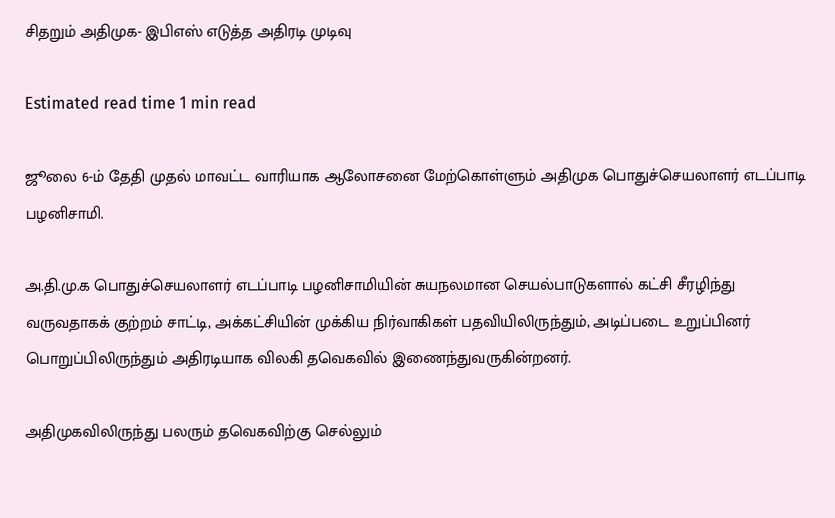சிதறும் அதிமுக- இபிஎஸ் எடுத்த அதிரடி முடிவு

Estimated read time 1 min read

ஜூலை 6-ம் தேதி முதல் மாவட்ட வாரியாக ஆலோசனை மேற்கொள்ளும் அதிமுக பொதுச்செயலாளர் எடப்பாடி பழனிசாமி.

அ.தி.மு.க பொதுச்செயலாளர் எடப்பாடி பழனிசாமியின் சுயநலமான செயல்பாடுகளால் கட்சி சீரழிந்து வருவதாகக் குற்றம் சாட்டி, அக்கட்சியின் முக்கிய நிர்வாகிகள் பதவியிலிருந்தும், அடிப்படை உறுப்பினர் பொறுப்பிலிருந்தும் அதிரடியாக விலகி தவெகவில் இணைந்துவருகின்றனர்.

அதிமுகவிலிருந்து பலரும் தவெகவிற்கு செல்லும்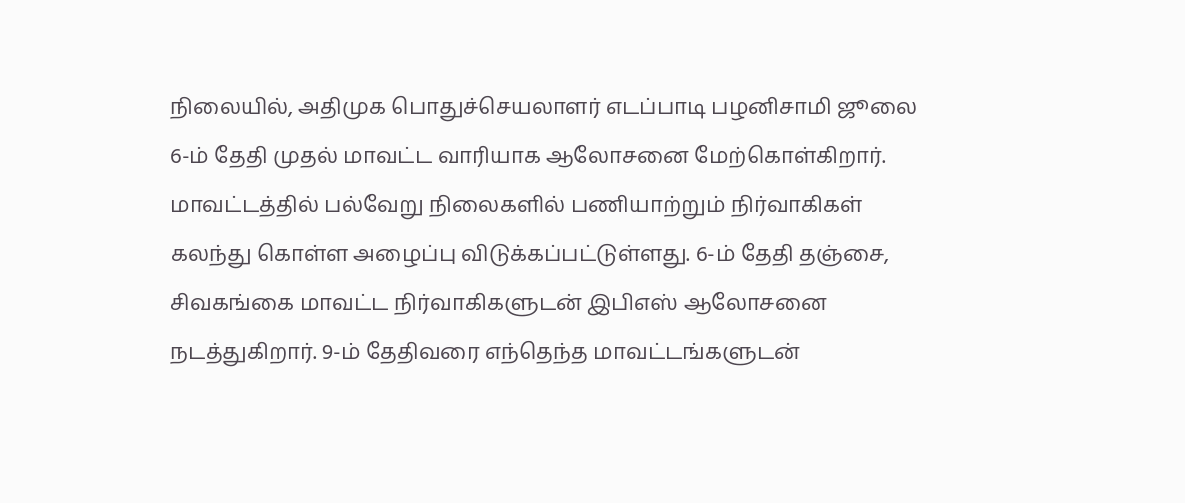நிலையில், அதிமுக பொதுச்செயலாளர் எடப்பாடி பழனிசாமி ஜூலை 6-ம் தேதி முதல் மாவட்ட வாரியாக ஆலோசனை மேற்கொள்கிறார். மாவட்டத்தில் பல்வேறு நிலைகளில் பணியாற்றும் நிர்வாகிகள் கலந்து கொள்ள அழைப்பு விடுக்கப்பட்டுள்ளது. 6-ம் தேதி தஞ்சை, சிவகங்கை மாவட்ட நிர்வாகிகளுடன் இபிஎஸ் ஆலோசனை நடத்துகிறார். 9-ம் தேதிவரை எந்தெந்த மாவட்டங்களுடன்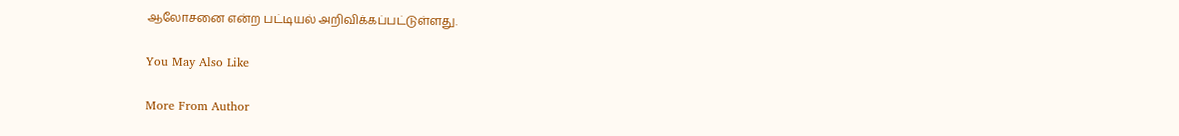ஆலோசனை என்ற பட்டியல் அறிவிக்கப்பட்டுள்ளது.

You May Also Like

More From Author